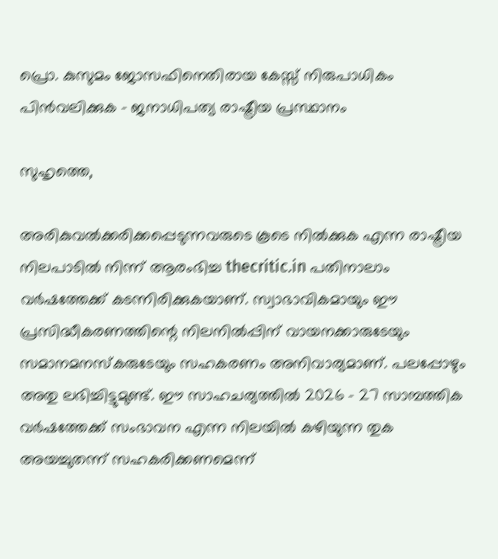പ്രൊ. കുസുമം ജോസഫിനെതിരായ കേസ്സ് നിരുപാധികം പിന്‍വലിക്കുക – ജനാധിപത്യ രാഷ്ട്രീയ പ്രസ്ഥാനം

സുഹൃത്തെ,

അരികുവല്‍ക്കരിക്കപ്പെടുന്നവരുടെ കൂടെ നില്‍ക്കുക എന്ന രാഷ്ട്രീയ നിലപാടില്‍ നിന്ന് ആരംഭിച്ച thecritic.in പതിനാലാം വര്‍ഷത്തേക്ക് കടന്നിരിക്കുകയാണ്. സ്വാഭാവികമായും ഈ പ്രസിദ്ധീകരണത്തിന്റെ നിലനില്‍പ്പിന് വായനക്കാരുടേയും സമാനമനസ്‌കരുടേയും സഹകരണം അനിവാര്യമാണ്. പലപ്പോഴും അതു ലഭിച്ചിട്ടുമുണ്ട്. ഈ സാഹചര്യത്തില്‍ 2026 - 27 സാമ്പത്തിക വര്‍ഷത്തേക്ക് സംഭാവന എന്ന നിലയില്‍ കഴിയുന്ന തുക അയച്ചുതന്ന് സഹകരിക്കണമെന്ന്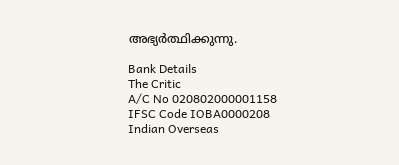അഭ്യര്‍ത്ഥിക്കുന്നു.

Bank Details
The Critic
A/C No 020802000001158
IFSC Code IOBA0000208
Indian Overseas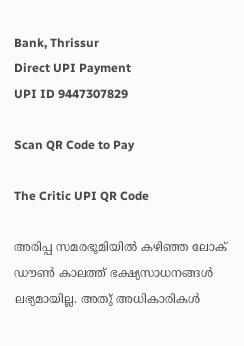Bank, Thrissur
Direct UPI Payment
UPI ID 9447307829

Scan QR Code to Pay

The Critic UPI QR Code

അരിപ്പ സമരഭൂമിയില്‍ കഴിഞ്ഞ ലോക് ഡൗണ്‍ കാലത്ത് ഭക്ഷ്യസാധനങ്ങള്‍ ലഭ്യമായില്ല. അതു് അധികാരികള്‍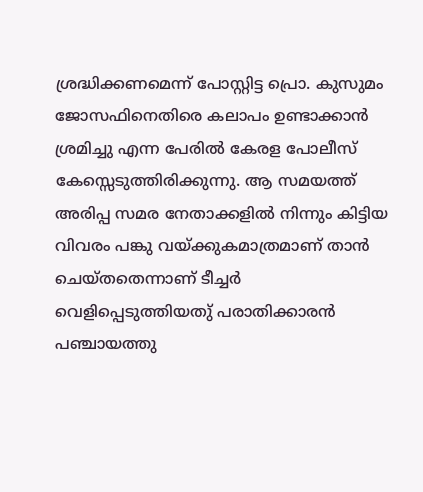ശ്രദ്ധിക്കണമെന്ന് പോസ്റ്റിട്ട പ്രൊ. കുസുമം ജോസഫിനെതിരെ കലാപം ഉണ്ടാക്കാന്‍ ശ്രമിച്ചു എന്ന പേരില്‍ കേരള പോലീസ് കേസ്സെടുത്തിരിക്കുന്നു. ആ സമയത്ത് അരിപ്പ സമര നേതാക്കളില്‍ നിന്നും കിട്ടിയ വിവരം പങ്കു വയ്ക്കുകമാത്രമാണ് താന്‍ ചെയ്തതെന്നാണ് ടീച്ചര്‍ വെളിപ്പെടുത്തിയതു് പരാതിക്കാരന്‍ പഞ്ചായത്തു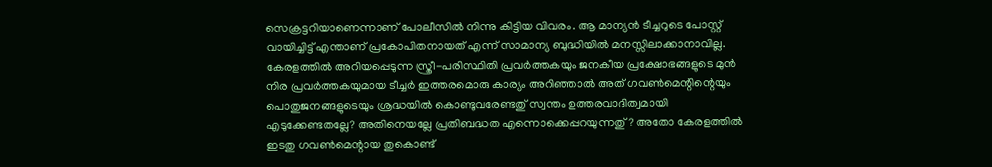സെക്രട്ടറിയാണെന്നാണ് പോലീസില്‍ നിന്നു കിട്ടിയ വിവരം. ആ മാന്യന്‍ ടീച്ചറുടെ പോസ്റ്റ് വായിച്ചിട്ട് എന്താണ് പ്രകോപിതനായത് എന്ന് സാമാന്യ ബുദ്ധിയില്‍ മനസ്സിലാക്കാനാവില്ല. കേരളത്തില്‍ അറിയപ്പെടുന്ന സ്ത്രീ-പരിസ്ഥിതി പ്രവര്‍ത്തകയും ജനകീയ പ്രക്ഷോഭങ്ങളുടെ മുന്‍ നിര പ്രവര്‍ത്തകയുമായ ടീച്ചര്‍ ഇത്തരമൊരു കാര്യം അറിഞ്ഞാല്‍ അത് ഗവണ്‍മെന്റിന്റെയും പൊതുജനങ്ങളുടെയും ശ്രദ്ധയില്‍ കൊണ്ടുവരേണ്ടതു് സ്വന്തം ഉത്തരവാദിത്വമായി എടുക്കേണ്ടതല്ലേ? അതിനെയല്ലേ പ്രതിബദ്ധത എന്നൊക്കെപ്പറയുന്നതു്? അതോ കേരളത്തില്‍ ഇടതു ഗവണ്‍മെന്റായ തുകൊണ്ട്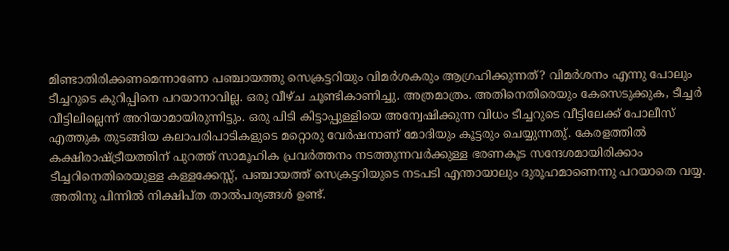മിണ്ടാതിരിക്കണമെന്നാണോ പഞ്ചായത്തു സെക്രട്ടറിയും വിമര്‍ശകരും ആഗ്രഹിക്കുന്നത്? വിമര്‍ശനം എന്നു പോലും ടീച്ചറുടെ കുറിപ്പിനെ പറയാനാവില്ല. ഒരു വീഴ്ച ചൂണ്ടികാണിച്ചു. അത്രമാത്രം. അതിനെതിരെയും കേസെടുക്കുക, ടീച്ചര്‍ വീട്ടിലില്ലെന്ന് അറിയാമായിരുന്നിട്ടും. ഒരു പിടി കിട്ടാപ്പുള്ളിയെ അന്വേഷിക്കുന്ന വിധം ടീച്ചറുടെ വീട്ടിലേക്ക് പോലീസ് എത്തുക തുടങ്ങിയ കലാപരിപാടികളുടെ മറ്റൊരു വേര്‍ഷനാണ് മോദിയും കൂട്ടരും ചെയ്യുന്നതു്. കേരളത്തില്‍ കക്ഷിരാഷ്ട്രീയത്തിന് പുറത്ത് സാമൂഹിക പ്രവര്‍ത്തനം നടത്തുന്നവര്‍ക്കുള്ള ഭരണകൂട സന്ദേശമായിരിക്കാം ടീച്ചറിനെതിരെയുള്ള കള്ളക്കേസ്സ്, പഞ്ചായത്ത് സെക്രട്ടറിയുടെ നടപടി എന്തായാലും ദുരൂഹമാണെന്നു പറയാതെ വയ്യ. അതിനു പിന്നില്‍ നിക്ഷിപ്ത താല്‍പര്യങ്ങള്‍ ഉണ്ട്.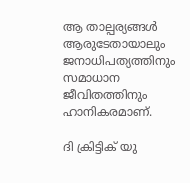ആ താല്പര്യങ്ങള്‍ ആരുടേതായാലും ജനാധിപത്യത്തിനും സമാധാന ജീവിതത്തിനും ഹാനികരമാണ്.

ദി ക്രിട്ടിക് യു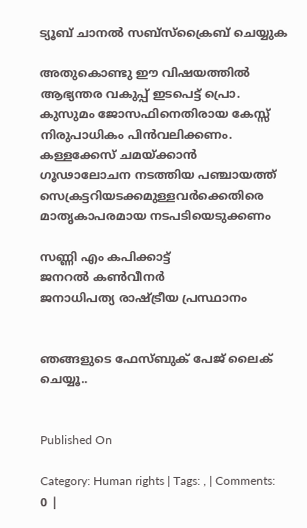ട്യൂബ് ചാനല്‍ സബ്‌സ്‌ക്രൈബ് ചെയ്യുക

അതുകൊണ്ടു ഈ വിഷയത്തില്‍ ആഭ്യന്തര വകുപ്പ് ഇടപെട്ട് പ്രൊ. കുസുമം ജോസഫിനെതിരായ കേസ്സ് നിരുപാധികം പിന്‍വലിക്കണം. കള്ളക്കേസ് ചമയ്ക്കാന്‍ ഗൂഢാലോചന നടത്തിയ പഞ്ചായത്ത് സെക്രട്ടറിയടക്കമുള്ളവര്‍ക്കെതിരെ മാതൃകാപരമായ നടപടിയെടുക്കണം

സണ്ണി എം കപിക്കാട്ട്
ജനറല്‍ കണ്‍വീനര്‍
ജനാധിപത്യ രാഷ്ട്രീയ പ്രസ്ഥാനം


ഞങ്ങളുടെ ഫേസ്ബുക് പേജ് ലൈക് ചെയ്യൂ..


Published On

Category: Human rights | Tags: , | Comments: 0 |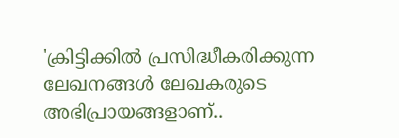'ക്രിട്ടിക്കില്‍ പ്രസിദ്ധീകരിക്കുന്ന ലേഖനങ്ങള്‍ ലേഖകരുടെ അഭിപ്രായങ്ങളാണ്..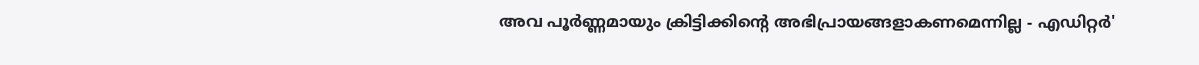അവ പൂര്‍ണ്ണമായും ക്രിട്ടിക്കിന്റെ അഭിപ്രായങ്ങളാകണമെന്നില്ല - എഡിറ്റര്‍'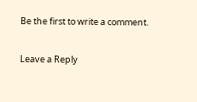Be the first to write a comment.

Leave a Reply